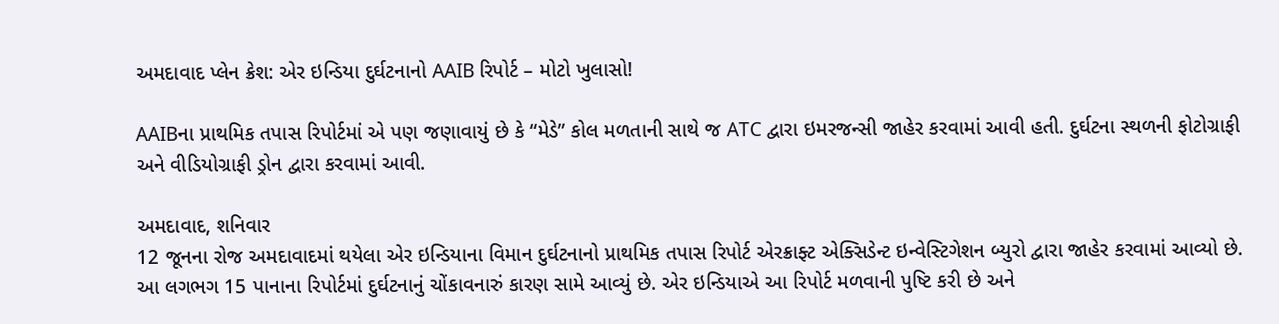અમદાવાદ પ્લેન ક્રેશ: એર ઇન્ડિયા દુર્ઘટનાનો AAIB રિપોર્ટ – મોટો ખુલાસો!

AAIBના પ્રાથમિક તપાસ રિપોર્ટમાં એ પણ જણાવાયું છે કે “મેડે” કોલ મળતાની સાથે જ ATC દ્વારા ઇમરજન્સી જાહેર કરવામાં આવી હતી. દુર્ઘટના સ્થળની ફોટોગ્રાફી અને વીડિયોગ્રાફી ડ્રોન દ્વારા કરવામાં આવી.

અમદાવાદ, શનિવાર
12 જૂનના રોજ અમદાવાદમાં થયેલા એર ઇન્ડિયાના વિમાન દુર્ઘટનાનો પ્રાથમિક તપાસ રિપોર્ટ એરક્રાફ્ટ એક્સિડેન્ટ ઇન્વેસ્ટિગેશન બ્યુરો દ્વારા જાહેર કરવામાં આવ્યો છે. આ લગભગ 15 પાનાના રિપોર્ટમાં દુર્ઘટનાનું ચોંકાવનારું કારણ સામે આવ્યું છે. એર ઇન્ડિયાએ આ રિપોર્ટ મળવાની પુષ્ટિ કરી છે અને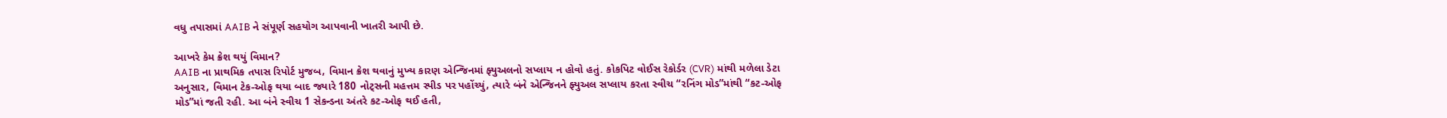વધુ તપાસમાં AAIB ને સંપૂર્ણ સહયોગ આપવાની ખાતરી આપી છે.

આખરે કેમ ક્રેશ થયું વિમાન?
AAIB ના પ્રાથમિક તપાસ રિપોર્ટ મુજબ, વિમાન ક્રેશ થવાનું મુખ્ય કારણ એન્જિનમાં ફ્યુઅલનો સપ્લાય ન હોવો હતું. કોકપિટ વોઈસ રેકોર્ડર (CVR) માંથી મળેલા ડેટા અનુસાર, વિમાન ટેક-ઓફ થયા બાદ જ્યારે 180 નોટ્સની મહત્તમ સ્પીડ પર પહોંચ્યું, ત્યારે બંને એન્જિનને ફ્યુઅલ સપ્લાય કરતા સ્વીચ “રનિંગ મોડ”માંથી “કટ-ઓફ મોડ”માં જતી રહી. આ બંને સ્વીચ 1 સેકન્ડના અંતરે કટ-ઓફ થઈ હતી,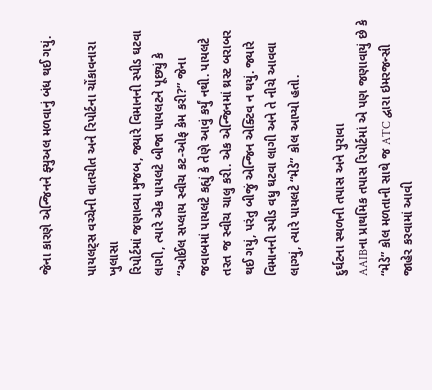જેના કારણે એન્જિનને ફ્યુઅલ મળવાનું બંધ થઈ ગયું.

પાયલટ્સ વચ્ચેની વાતચીત અને રિપોર્ટના ચોંકાવનારા ખુલાસા
રિપોર્ટમાં જણાવ્યા મુજબ, જ્યારે વિમાનની સ્પીડ ઘટવા લાગી, ત્યારે એક પાયલટે બીજા પાયલટને પૂછ્યું કે “ઓઈલ સપ્લાય સ્વીચ કટ-ઓફ કેમ કરી?” જેના જવાબમાં પાયલટે કહ્યું કે તેણે આવું કર્યું નથી. પાયલટે તરત જ સ્વીચ ચાલુ કરી. એક એન્જિનમાં થ્રસ્ટ બરાબર થઈ ગયું, પરંતુ બીજું એન્જિન એક્ટિવ ન થયું. જ્યારે વિમાનની સ્પીડ વધુ ઘટવા લાગી અને તે નીચે આવવા લાગ્યું, ત્યારે પાયલટે “મેડે” કોલ આપ્યો હતો.

દુર્ઘટના સ્થળની તપાસ અને પુરાવા
AAIBના પ્રાથમિક તપાસ રિપોર્ટમાં એ પણ જણાવાયું છે કે “મેડે” કોલ મળતાની સાથે જ ATC દ્વારા ઇમરજન્સી જાહેર કરવામાં આવી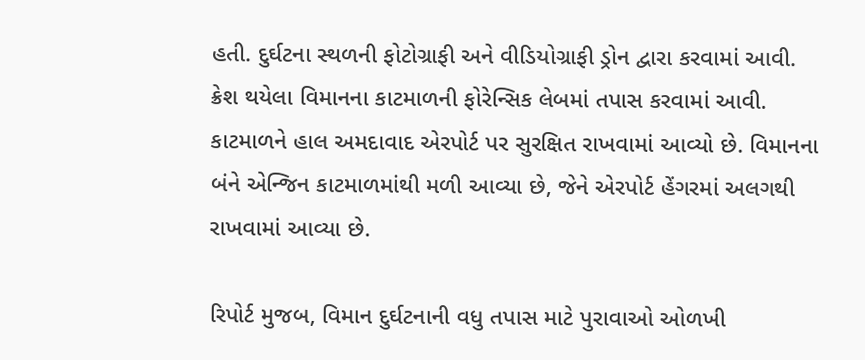હતી. દુર્ઘટના સ્થળની ફોટોગ્રાફી અને વીડિયોગ્રાફી ડ્રોન દ્વારા કરવામાં આવી. ક્રેશ થયેલા વિમાનના કાટમાળની ફોરેન્સિક લેબમાં તપાસ કરવામાં આવી. કાટમાળને હાલ અમદાવાદ એરપોર્ટ પર સુરક્ષિત રાખવામાં આવ્યો છે. વિમાનના બંને એન્જિન કાટમાળમાંથી મળી આવ્યા છે, જેને એરપોર્ટ હેંગરમાં અલગથી રાખવામાં આવ્યા છે.

રિપોર્ટ મુજબ, વિમાન દુર્ઘટનાની વધુ તપાસ માટે પુરાવાઓ ઓળખી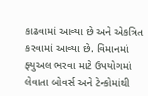કાઢવામાં આવ્યા છે અને એકત્રિત કરવામાં આવ્યા છે. વિમાનમાં ફ્યુઅલ ભરવા માટે ઉપયોગમાં લેવાતા બોવર્સ અને ટેન્કોમાંથી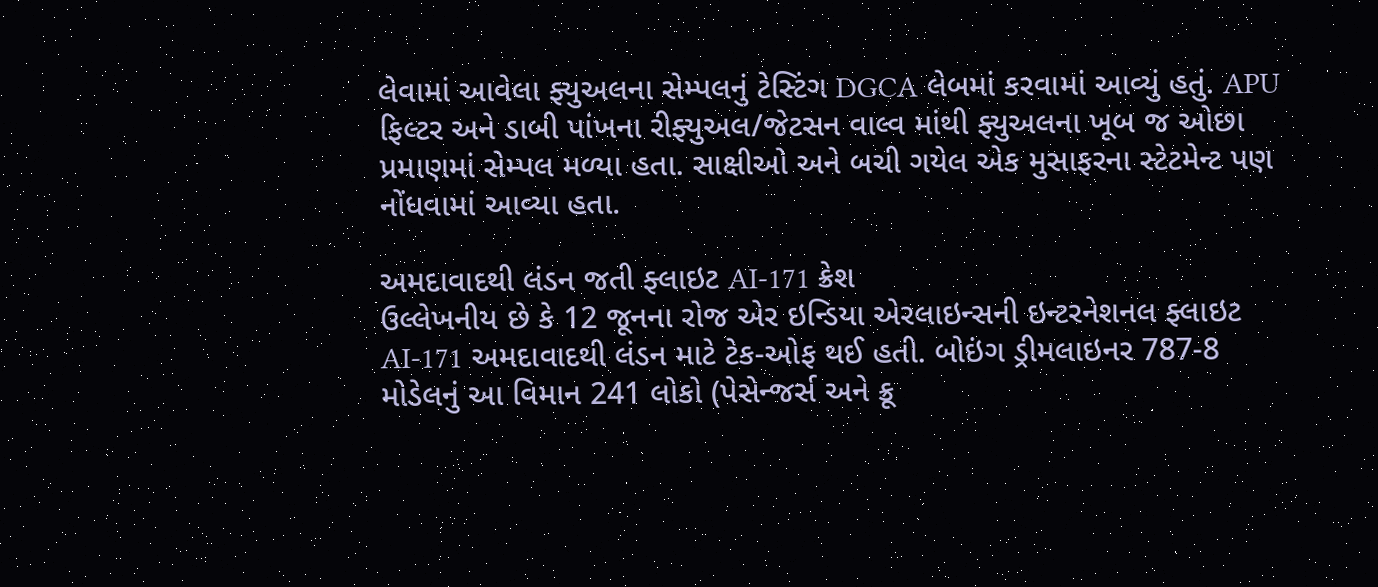લેવામાં આવેલા ફ્યુઅલના સેમ્પલનું ટેસ્ટિંગ DGCA લેબમાં કરવામાં આવ્યું હતું. APU ફિલ્ટર અને ડાબી પાંખના રીફ્યુઅલ/જેટસન વાલ્વ માંથી ફ્યુઅલના ખૂબ જ ઓછા પ્રમાણમાં સેમ્પલ મળ્યા હતા. સાક્ષીઓ અને બચી ગયેલ એક મુસાફરના સ્ટેટમેન્ટ પણ નોંધવામાં આવ્યા હતા.

અમદાવાદથી લંડન જતી ફ્લાઇટ AI-171 ક્રેશ
ઉલ્લેખનીય છે કે 12 જૂનના રોજ એર ઇન્ડિયા એરલાઇન્સની ઇન્ટરનેશનલ ફ્લાઇટ AI-171 અમદાવાદથી લંડન માટે ટેક-ઓફ થઈ હતી. બોઇંગ ડ્રીમલાઇનર 787-8 મોડેલનું આ વિમાન 241 લોકો (પેસેન્જર્સ અને ક્રૂ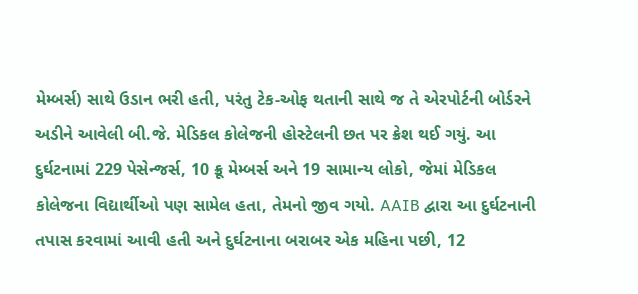મેમ્બર્સ) સાથે ઉડાન ભરી હતી, પરંતુ ટેક-ઓફ થતાની સાથે જ તે એરપોર્ટની બોર્ડરને અડીને આવેલી બી.જે. મેડિકલ કોલેજની હોસ્ટેલની છત પર ક્રેશ થઈ ગયું. આ દુર્ઘટનામાં 229 પેસેન્જર્સ, 10 ક્રૂ મેમ્બર્સ અને 19 સામાન્ય લોકો, જેમાં મેડિકલ કોલેજના વિદ્યાર્થીઓ પણ સામેલ હતા, તેમનો જીવ ગયો. AAIB દ્વારા આ દુર્ઘટનાની તપાસ કરવામાં આવી હતી અને દુર્ઘટનાના બરાબર એક મહિના પછી, 12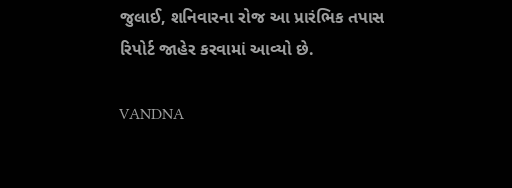જુલાઈ, શનિવારના રોજ આ પ્રારંભિક તપાસ રિપોર્ટ જાહેર કરવામાં આવ્યો છે.

VANDNA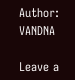Author: VANDNA

Leave a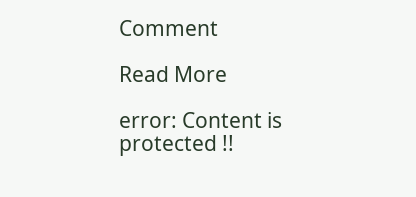Comment

Read More

error: Content is protected !!